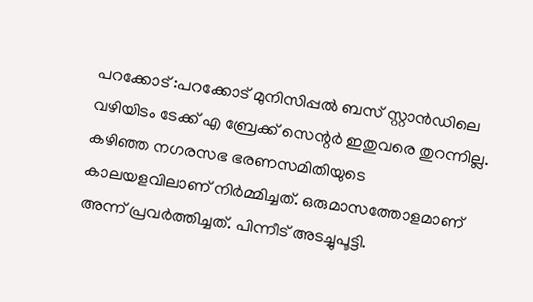പറക്കോട് :പറക്കോട് മുനിസിപ്പൽ ബസ് സ്റ്റാൻഡിലെ വഴിയിടം ടേക്ക് എ ബ്രേക്ക് സെന്റർ ഇതുവരെ തുറന്നില്ല. കഴിഞ്ഞ നഗരസഭ ഭരണസമിതിയുടെ കാലയളവിലാണ് നിർമ്മിച്ചത്. ഒരുമാസത്തോളമാണ് അന്ന് പ്രവർത്തിച്ചത്. പിന്നീട് അടച്ചുപൂട്ടി.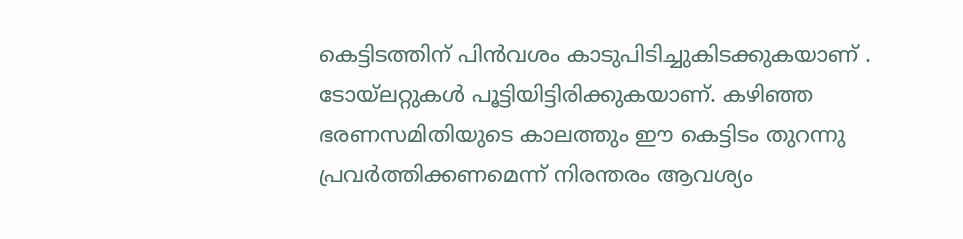കെട്ടിടത്തിന് പിൻവശം കാടുപിടിച്ചുകിടക്കുകയാണ് . ടോയ്ലറ്റുകൾ പൂട്ടിയിട്ടിരിക്കുകയാണ്. കഴിഞ്ഞ ഭരണസമിതിയുടെ കാലത്തും ഈ കെട്ടിടം തുറന്നു പ്രവർത്തിക്കണമെന്ന് നിരന്തരം ആവശ്യം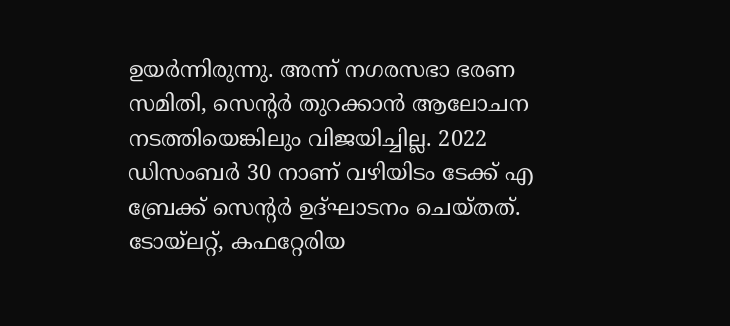ഉയർന്നിരുന്നു. അന്ന് നഗരസഭാ ഭരണ സമിതി, സെന്റർ തുറക്കാൻ ആലോചന നടത്തിയെങ്കിലും വിജയിച്ചില്ല. 2022 ഡിസംബർ 30 നാണ് വഴിയിടം ടേക്ക് എ ബ്രേക്ക് സെന്റർ ഉദ്ഘാടനം ചെയ്തത്. ടോയ്ലറ്റ്, കഫറ്റേരിയ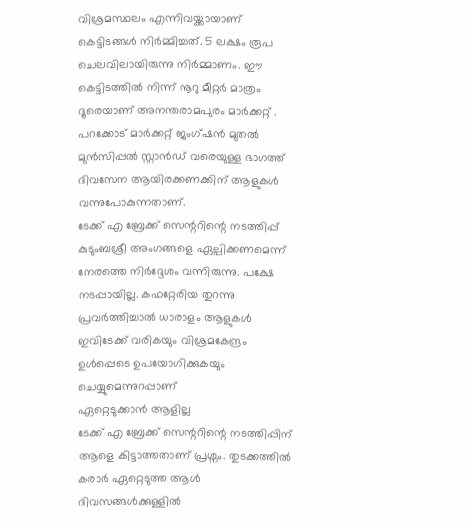വിശ്രമസ്ഥലം എന്നിവയ്ക്കായാണ് കെട്ടിടങ്ങൾ നിർമ്മിച്ചത്. 5 ലക്ഷം രൂപ ചെലവിലായിരുന്നു നിർമ്മാണം. ഈ കെട്ടിടത്തിൽ നിന്ന് നൂറു മീറ്റർ മാത്രം ദൂരെയാണ് അനന്തരാമപുരം മാർക്കറ്റ് . പറക്കോട് മാർക്കറ്റ് ജംഗ്ഷൻ മുതൽ മുൻസിപ്പൽ സ്റ്റാൻഡ് വരെയുള്ള ഭാഗത്ത് ദിവസേന ആയിരക്കണക്കിന് ആളുകൾ വന്നുപോകുന്നതാണ്.
ടേക്ക് എ ബ്രേക്ക് സെന്ററിന്റെ നടത്തിപ്പ് കുടുംബശ്രീ അംഗങ്ങളെ ഏല്പിക്കണമെന്ന് നേരത്തെ നിർദ്ദേശം വന്നിരുന്നു. പക്ഷേ നടപ്പായില്ല. കഫറ്റേരിയ തുറന്നു പ്രവർത്തിച്ചാൽ ധാരാളം ആളുകൾ ഇവിടേക്ക് വരികയും വിശ്രമകേന്ദ്രം ഉൾപ്പെടെ ഉപയോഗിക്കുകയും ചെയ്യുമെന്നുറപ്പാണ്
ഏറ്റെടുക്കാൻ ആളില്ല
ടേക്ക് എ ബ്രേക്ക് സെന്ററിന്റെ നടത്തിപ്പിന് ആളെ കിട്ടാത്തതാണ് പ്രശ്നം. തുടക്കത്തിൽ കരാർ ഏറ്റെടുത്ത ആൾ ദിവസങ്ങൾക്കുള്ളിൽ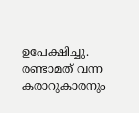ഉപേക്ഷിച്ചു. രണ്ടാമത് വന്ന കരാറുകാരനും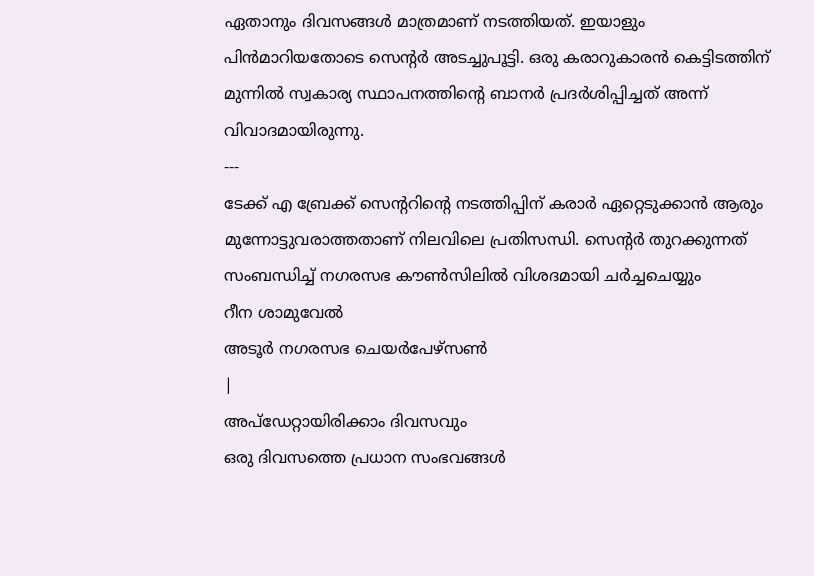ഏതാനും ദിവസങ്ങൾ മാത്രമാണ് നടത്തിയത്. ഇയാളും പിൻമാറിയതോടെ സെന്റർ അടച്ചുപൂട്ടി. ഒരു കരാറുകാരൻ കെട്ടിടത്തിന് മുന്നിൽ സ്വകാര്യ സ്ഥാപനത്തിന്റെ ബാനർ പ്രദർശിപ്പിച്ചത് അന്ന് വിവാദമായിരുന്നു.
---
ടേക്ക് എ ബ്രേക്ക് സെന്ററിന്റെ നടത്തിപ്പിന് കരാർ ഏറ്റെടുക്കാൻ ആരും മുന്നോട്ടുവരാത്തതാണ് നിലവിലെ പ്രതിസന്ധി. സെന്റർ തുറക്കുന്നത് സംബന്ധിച്ച് നഗരസഭ കൗൺസിലിൽ വിശദമായി ചർച്ചചെയ്യും
റീന ശാമുവേൽ
അടൂർ നഗരസഭ ചെയർപേഴ്സൺ
|
അപ്ഡേറ്റായിരിക്കാം ദിവസവും
ഒരു ദിവസത്തെ പ്രധാന സംഭവങ്ങൾ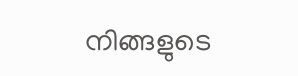നിങ്ങളുടെ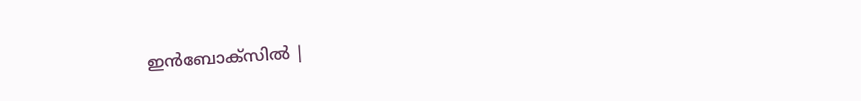ഇൻബോക്സിൽ |